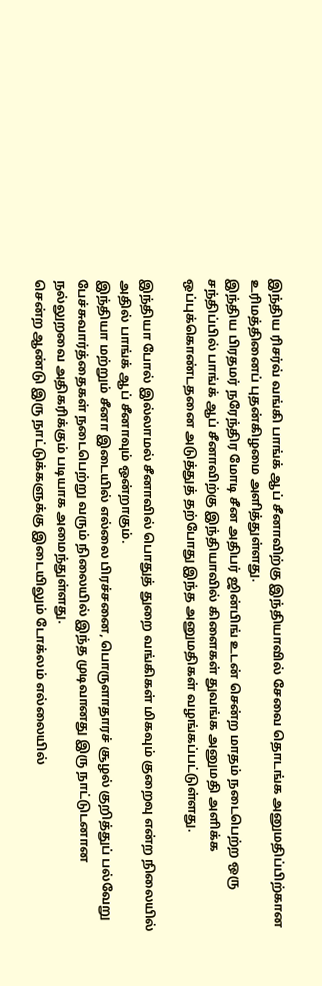இந்திய ரிசர்வ் வங்கி பாங்க் ஆப் சீனாவிற்கு இந்தியாவில் சேவை தொடங்க அனுமதிப்பிற்கான உரிமத்தினைப் புதன்கிழமை அளித்துள்ளது.
இந்திய பிரதமர் நரேந்திர மோடி சீன அதிபர் ஜின்பிங் உடன் சென்ற மாதம் நடைபெற்ற ஒரு சந்திப்பில் பாங்க் ஆப் சீனாவிற்கு இந்தியாவில் கிளைகள் துவங்க அனுமதி அளிக்க ஒப்புக்கொண்டதனை அடுத்துத் தற்போது இந்த அனுமதிகள் வழங்கப்பட்டுள்ளது.

இந்தியா போல் இல்லாமல் சீனாவில் பொதுத் துறை வங்கிகள் மிகவும் குறைவு என்ற நிலையில் அதில் பாங்க் ஆப் சீனாவும் ஒன்றாகும்.
இந்தியா மற்றும் சீனா இடையில் எல்லை பிரச்சனை, பொருளாதாரச் சூழல் குறித்துப் பல்வேறு பேச்சுவார்த்தைகள் நடைபெற்று வரும் நிலையில் இந்த முடிவானது இரு நாட்டுடனான நல்லுறவை அதிகரிக்கும் படியாக அமைந்துள்ளது.
சென்ற ஆண்டு இரு நாட்டுக்களுக்கு இடையிலும் டோக்லம் எல்லையில்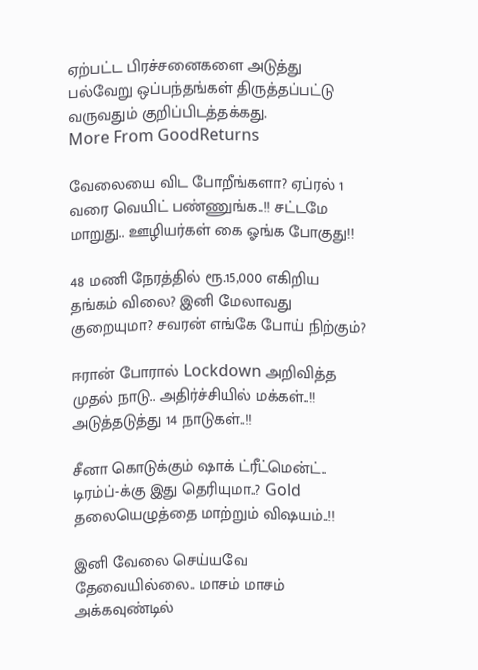ஏற்பட்ட பிரச்சனைகளை அடுத்து பல்வேறு ஒப்பந்தங்கள் திருத்தப்பட்டு வருவதும் குறிப்பிடத்தக்கது.
More From GoodReturns

வேலையை விட போறீங்களா? ஏப்ரல் 1 வரை வெயிட் பண்ணுங்க..!! சட்டமே மாறுது.. ஊழியர்கள் கை ஓங்க போகுது!!

48 மணி நேரத்தில் ரூ.15,000 எகிறிய தங்கம் விலை? இனி மேலாவது குறையுமா? சவரன் எங்கே போய் நிற்கும்?

ஈரான் போரால் Lockdown அறிவித்த முதல் நாடு.. அதிர்ச்சியில் மக்கள்..!! அடுத்தடுத்து 14 நாடுகள்..!!

சீனா கொடுக்கும் ஷாக் ட்ரீட்மென்ட்.. டிரம்ப்-க்கு இது தெரியுமா..? Gold தலையெழுத்தை மாற்றும் விஷயம்..!!

இனி வேலை செய்யவே தேவையில்லை.. மாசம் மாசம் அக்கவுண்டில்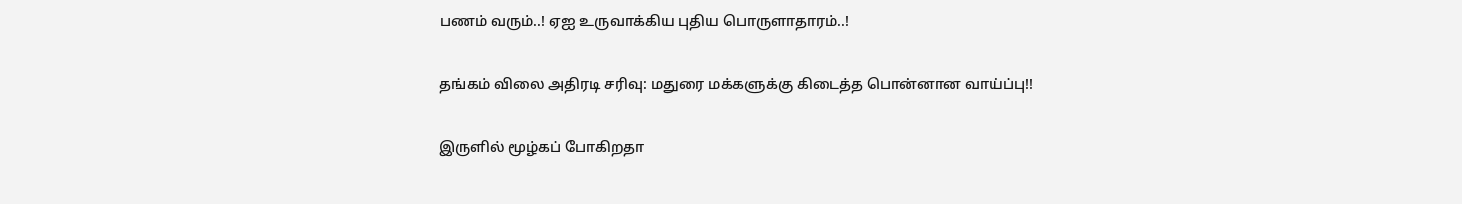பணம் வரும்..! ஏஐ உருவாக்கிய புதிய பொருளாதாரம்..!

தங்கம் விலை அதிரடி சரிவு: மதுரை மக்களுக்கு கிடைத்த பொன்னான வாய்ப்பு!!

இருளில் மூழ்கப் போகிறதா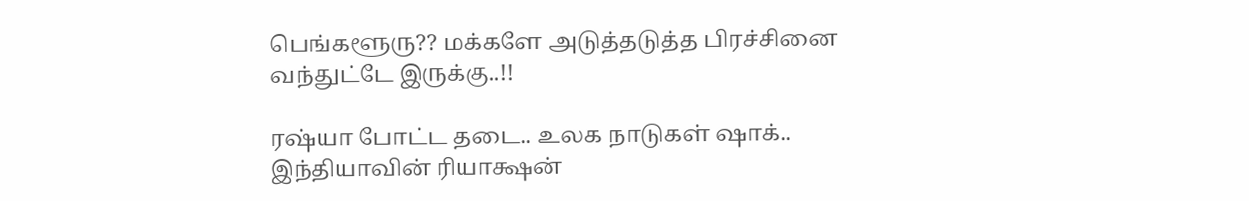பெங்களூரு?? மக்களே அடுத்தடுத்த பிரச்சினை வந்துட்டே இருக்கு..!!

ரஷ்யா போட்ட தடை.. உலக நாடுகள் ஷாக்.. இந்தியாவின் ரியாக்ஷன்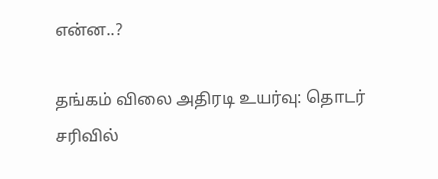என்ன..?

தங்கம் விலை அதிரடி உயர்வு: தொடர் சரிவில்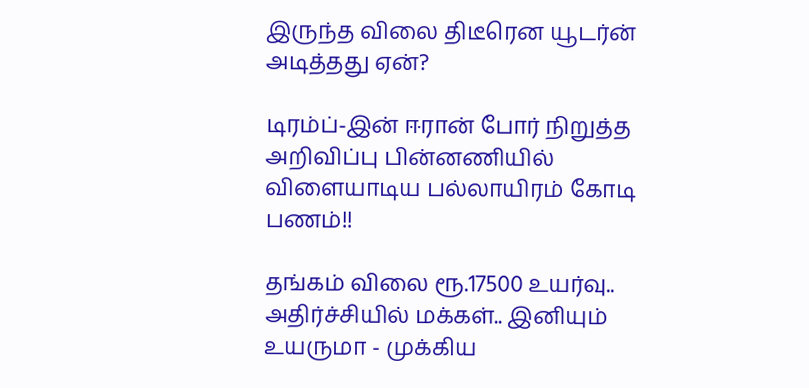இருந்த விலை திடீரென யூடர்ன் அடித்தது ஏன்?

டிரம்ப்-இன் ஈரான் போர் நிறுத்த அறிவிப்பு பின்னணியில் விளையாடிய பல்லாயிரம் கோடி பணம்!!

தங்கம் விலை ரூ.17500 உயர்வு.. அதிர்ச்சியில் மக்கள்.. இனியும் உயருமா - முக்கிய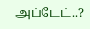அப்டேட்..?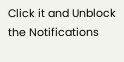Click it and Unblock the Notifications